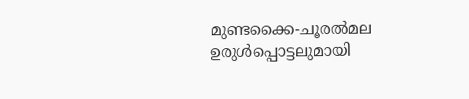മുണ്ടക്കൈ-ചൂരൽമല ഉരുൾപ്പൊട്ടലുമായി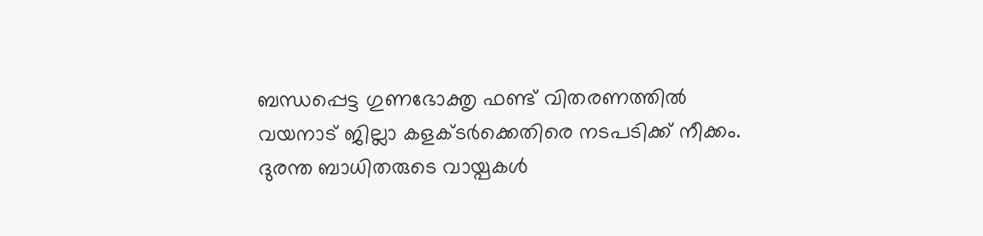ബന്ധപ്പെട്ട ഗുണഭോക്തൃ ഫണ്ട് വിതരണത്തിൽ വയനാട് ജില്ലാ കളക്ടർക്കെതിരെ നടപടിക്ക് നീക്കം. ദുരന്ത ബാധിതരുടെ വായ്പകൾ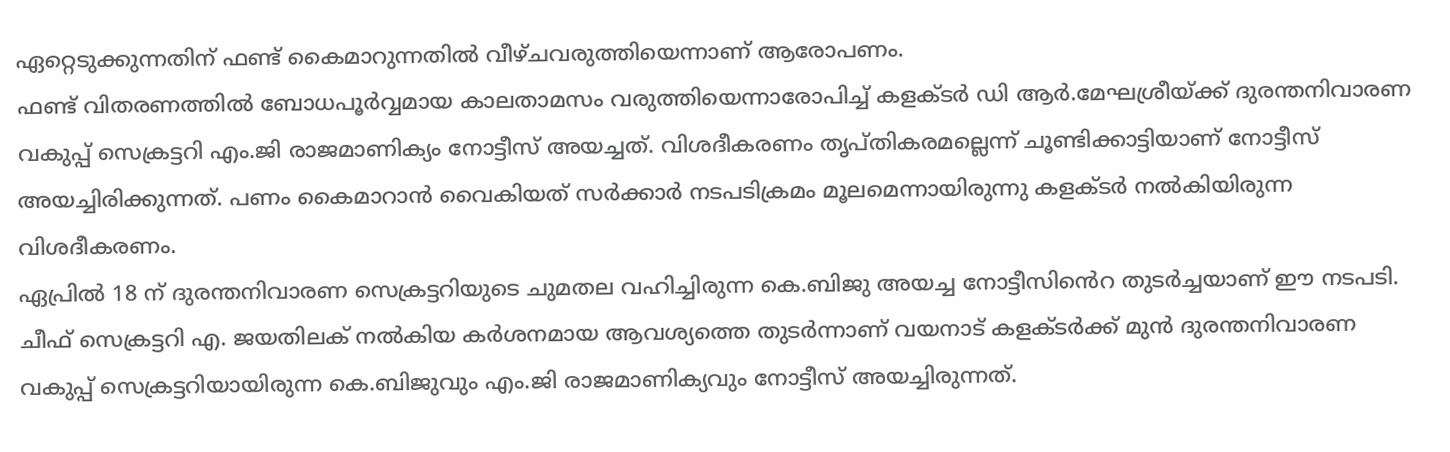ഏറ്റെടുക്കുന്നതിന് ഫണ്ട് കൈമാറുന്നതിൽ വീഴ്ചവരുത്തിയെന്നാണ് ആരോപണം.
ഫണ്ട് വിതരണത്തിൽ ബോധപൂർവ്വമായ കാലതാമസം വരുത്തിയെന്നാരോപിച്ച് കളക്ടർ ഡി ആർ.മേഘശ്രീയ്ക്ക് ദുരന്തനിവാരണ വകുപ്പ് സെക്രട്ടറി എം.ജി രാജമാണിക്യം നോട്ടീസ് അയച്ചത്. വിശദീകരണം തൃപ്തികരമല്ലെന്ന് ചൂണ്ടിക്കാട്ടിയാണ് നോട്ടീസ് അയച്ചിരിക്കുന്നത്. പണം കൈമാറാൻ വൈകിയത് സർക്കാർ നടപടിക്രമം മൂലമെന്നായിരുന്നു കളക്ടർ നൽകിയിരുന്ന വിശദീകരണം.
ഏപ്രിൽ 18 ന് ദുരന്തനിവാരണ സെക്രട്ടറിയുടെ ചുമതല വഹിച്ചിരുന്ന കെ.ബിജു അയച്ച നോട്ടീസിൻെറ തുടർച്ചയാണ് ഈ നടപടി. ചീഫ് സെക്രട്ടറി എ. ജയതിലക് നൽകിയ കർശനമായ ആവശ്യത്തെ തുടർന്നാണ് വയനാട് കളക്ടർക്ക് മുൻ ദുരന്തനിവാരണ വകുപ്പ് സെക്രട്ടറിയായിരുന്ന കെ.ബിജുവും എം.ജി രാജമാണിക്യവും നോട്ടീസ് അയച്ചിരുന്നത്.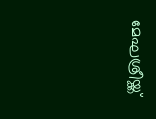മേഘശ്രീയ്ക്ക്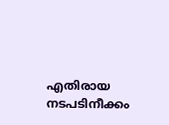എതിരായ നടപടിനീക്കം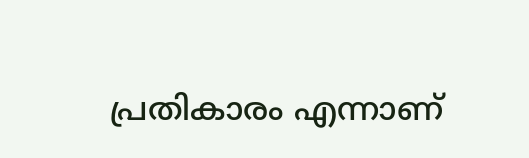പ്രതികാരം എന്നാണ്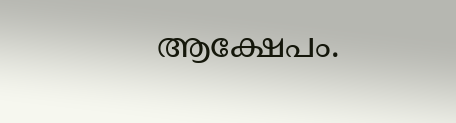ആക്ഷേപം.